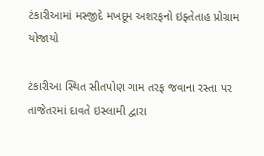ટંકારીઆમાં મસ્જીદે મખદૂમ અશરફનો ઇફ્તેતાહ પ્રોગ્રામ યોજાયો

ટંકારીઆ સ્થિત સીતપોણ ગામ તરફ જવાના રસ્તા પર તાજેતરમાં દાવતે ઇસ્લામી દ્વારા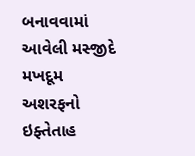બનાવવામાં આવેલી મસ્જીદે મખદૂમ અશરફનો ઇફ્તેતાહ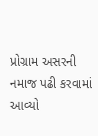પ્રોગ્રામ અસરની નમાજ પઢી કરવામાં આવ્યો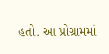હતો. આ પ્રોગ્રામમાં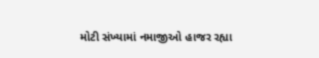મોટી સંખ્યામાં નમાજીઓ હાજર રહ્યા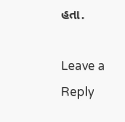હતા.

Leave a Reply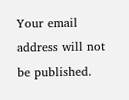Your email address will not be published.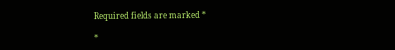Required fields are marked *

*